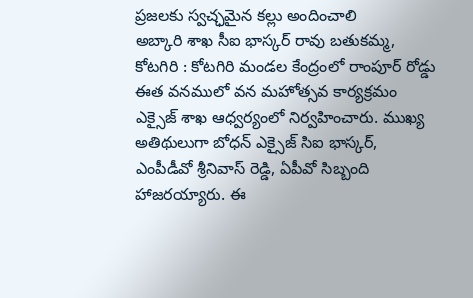ప్రజలకు స్వచ్ఛమైన కల్లు అందించాలి
అబ్కారి శాఖ సీఐ భాస్కర్ రావు బతుకమ్మ, కోటగిరి : కోటగిరి మండల కేంద్రంలో రాంపూర్ రోడ్డు ఈత వనములో వన మహోత్సవ కార్యక్రమం ఎక్సైజ్ శాఖ ఆధ్వర్యంలో నిర్వహించారు. ముఖ్య అతిథులుగా బోధన్ ఎక్సైజ్ సిఐ భాస్కర్, ఎంపీడీవో శ్రీనివాస్ రెడ్డి, ఏపీవో సిబ్బంది హాజరయ్యారు. ఈ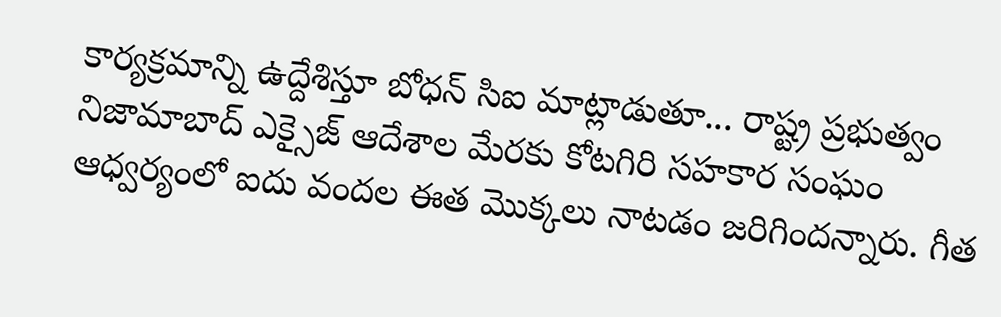కార్యక్రమాన్ని ఉద్దేశిస్తూ బోధన్ సిఐ మాట్లాడుతూ... రాష్ట్ర ప్రభుత్వం నిజామాబాద్ ఎక్సైజ్ ఆదేశాల మేరకు కోటగిరి సహకార సంఘం ఆధ్వర్యంలో ఐదు వందల ఈత మొక్కలు నాటడం జరిగిందన్నారు. గీత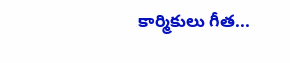కార్మికులు గీత...